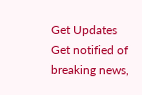Get Updates
Get notified of breaking news,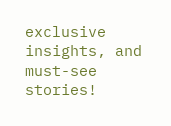exclusive insights, and must-see stories!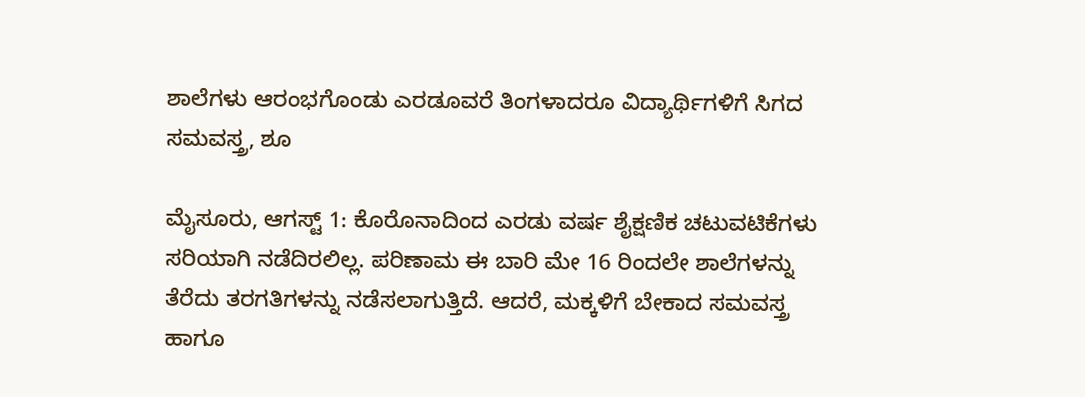ಶಾಲೆಗಳು ಆರಂಭಗೊಂಡು ಎರಡೂವರೆ ತಿಂಗಳಾದರೂ ವಿದ್ಯಾರ್ಥಿಗಳಿಗೆ ಸಿಗದ ಸಮವಸ್ತ್ರ, ಶೂ

ಮೈಸೂರು, ಆಗಸ್ಟ್‌ 1: ಕೊರೊನಾದಿಂದ ಎರಡು ವರ್ಷ ಶೈಕ್ಷಣಿಕ ಚಟುವಟಿಕೆಗಳು ಸರಿಯಾಗಿ ನಡೆದಿರಲಿಲ್ಲ. ಪರಿಣಾಮ ಈ ಬಾರಿ ಮೇ 16 ರಿಂದಲೇ ಶಾಲೆಗಳನ್ನು ತೆರೆದು ತರಗತಿಗಳನ್ನು ನಡೆಸಲಾಗುತ್ತಿದೆ. ಆದರೆ, ಮಕ್ಕಳಿಗೆ ಬೇಕಾದ ಸಮವಸ್ತ್ರ ಹಾಗೂ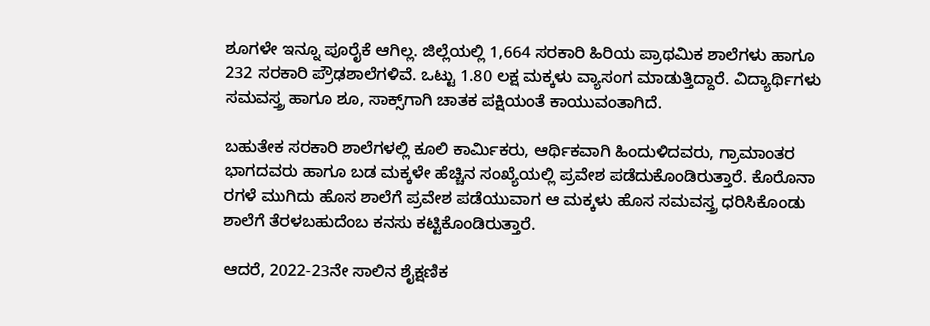ಶೂಗಳೇ ಇನ್ನೂ ಪೂರೈಕೆ ಆಗಿಲ್ಲ. ಜಿಲ್ಲೆಯಲ್ಲಿ 1,664 ಸರಕಾರಿ ಹಿರಿಯ ಪ್ರಾಥಮಿಕ ಶಾಲೆಗಳು ಹಾಗೂ 232 ಸರಕಾರಿ ಪ್ರೌಢಶಾಲೆಗಳಿವೆ. ಒಟ್ಟು 1.80 ಲಕ್ಷ ಮಕ್ಕಳು ವ್ಯಾಸಂಗ ಮಾಡುತ್ತಿದ್ದಾರೆ. ವಿದ್ಯಾರ್ಥಿಗಳು ಸಮವಸ್ತ್ರ ಹಾಗೂ ಶೂ, ಸಾಕ್ಸ್‌ಗಾಗಿ ಚಾತಕ ಪಕ್ಷಿಯಂತೆ ಕಾಯುವಂತಾಗಿದೆ.

ಬಹುತೇಕ ಸರಕಾರಿ ಶಾಲೆಗಳಲ್ಲಿ ಕೂಲಿ ಕಾರ್ಮಿಕರು, ಆರ್ಥಿಕವಾಗಿ ಹಿಂದುಳಿದವರು, ಗ್ರಾಮಾಂತರ ಭಾಗದವರು ಹಾಗೂ ಬಡ ಮಕ್ಕಳೇ ಹೆಚ್ಚಿನ ಸಂಖ್ಯೆಯಲ್ಲಿ ಪ್ರವೇಶ ಪಡೆದುಕೊಂಡಿರುತ್ತಾರೆ. ಕೊರೊನಾ ರಗಳೆ ಮುಗಿದು ಹೊಸ ಶಾಲೆಗೆ ಪ್ರವೇಶ ಪಡೆಯುವಾಗ ಆ ಮಕ್ಕಳು ಹೊಸ ಸಮವಸ್ತ್ರ ಧರಿಸಿಕೊಂಡು ಶಾಲೆಗೆ ತೆರಳಬಹುದೆಂಬ ಕನಸು ಕಟ್ಟಿಕೊಂಡಿರುತ್ತಾರೆ.

ಆದರೆ, 2022-23ನೇ ಸಾಲಿನ ಶೈಕ್ಷಣಿಕ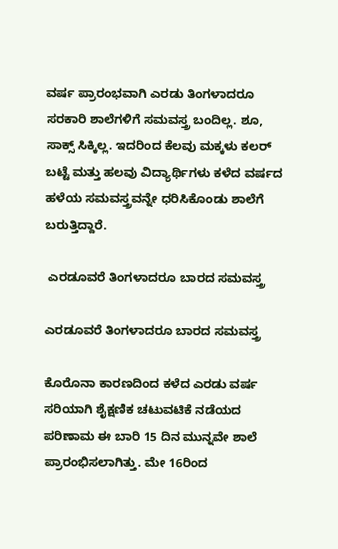ವರ್ಷ ಪ್ರಾರಂಭವಾಗಿ ಎರಡು ತಿಂಗಳಾದರೂ ಸರಕಾರಿ ಶಾಲೆಗಳಿಗೆ ಸಮವಸ್ತ್ರ ಬಂದಿಲ್ಲ. ಶೂ, ಸಾಕ್ಸ್ ಸಿಕ್ಕಿಲ್ಲ. ಇದರಿಂದ ಕೆಲವು ಮಕ್ಕಳು ಕಲರ್ ಬಟ್ಟೆ ಮತ್ತು ಹಲವು ವಿದ್ಯಾರ್ಥಿಗಳು ಕಳೆದ ವರ್ಷದ ಹಳೆಯ ಸಮವಸ್ತ್ರವನ್ನೇ ಧರಿಸಿಕೊಂಡು ಶಾಲೆಗೆ ಬರುತ್ತಿದ್ದಾರೆ.

 ಎರಡೂವರೆ ತಿಂಗಳಾದರೂ ಬಾರದ ಸಮವಸ್ತ್ರ

ಎರಡೂವರೆ ತಿಂಗಳಾದರೂ ಬಾರದ ಸಮವಸ್ತ್ರ

ಕೊರೊನಾ ಕಾರಣದಿಂದ ಕಳೆದ ಎರಡು ವರ್ಷ ಸರಿಯಾಗಿ ಶೈಕ್ಷಣಿಕ ಚಟುವಟಿಕೆ ನಡೆಯದ ಪರಿಣಾಮ ಈ ಬಾರಿ 15 ದಿನ ಮುನ್ನವೇ ಶಾಲೆ ಪ್ರಾರಂಭಿಸಲಾಗಿತ್ತು. ಮೇ 16ರಿಂದ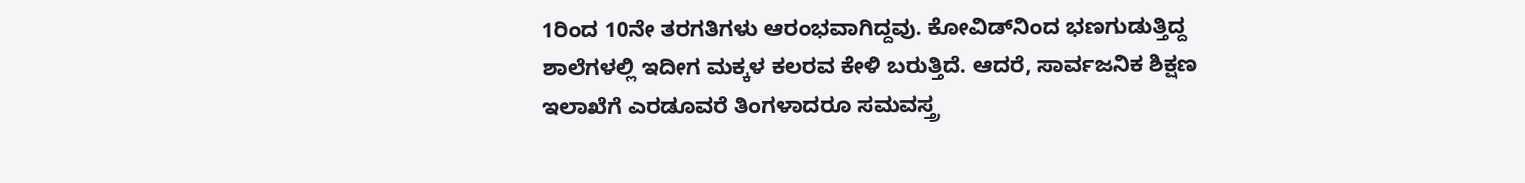1ರಿಂದ 10ನೇ ತರಗತಿಗಳು ಆರಂಭವಾಗಿದ್ದವು. ಕೋವಿಡ್‌ನಿಂದ ಭಣಗುಡುತ್ತಿದ್ದ ಶಾಲೆಗಳಲ್ಲಿ ಇದೀಗ ಮಕ್ಕಳ ಕಲರವ ಕೇಳಿ ಬರುತ್ತಿದೆ. ಆದರೆ, ಸಾರ್ವಜನಿಕ ಶಿಕ್ಷಣ ಇಲಾಖೆಗೆ ಎರಡೂವರೆ ತಿಂಗಳಾದರೂ ಸಮವಸ್ತ್ರ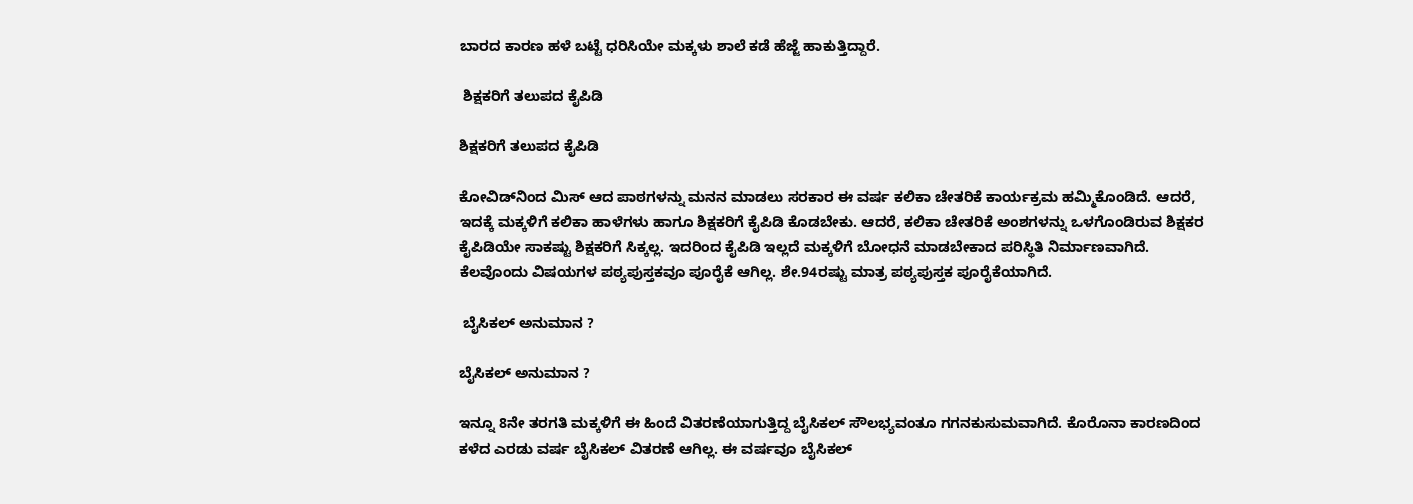ಬಾರದ ಕಾರಣ ಹಳೆ ಬಟ್ಟೆ ಧರಿಸಿಯೇ ಮಕ್ಕಳು ಶಾಲೆ ಕಡೆ ಹೆಜ್ಜೆ ಹಾಕುತ್ತಿದ್ದಾರೆ.

 ಶಿಕ್ಷಕರಿಗೆ ತಲುಪದ ಕೈಪಿಡಿ

ಶಿಕ್ಷಕರಿಗೆ ತಲುಪದ ಕೈಪಿಡಿ

ಕೋವಿಡ್‌ನಿಂದ ಮಿಸ್ ಆದ ಪಾಠಗಳನ್ನು ಮನನ ಮಾಡಲು ಸರಕಾರ ಈ ವರ್ಷ ಕಲಿಕಾ ಚೇತರಿಕೆ ಕಾರ್ಯಕ್ರಮ ಹಮ್ಮಿಕೊಂಡಿದೆ. ಆದರೆ, ಇದಕ್ಕೆ ಮಕ್ಕಳಿಗೆ ಕಲಿಕಾ ಹಾಳೆಗಳು ಹಾಗೂ ಶಿಕ್ಷಕರಿಗೆ ಕೈಪಿಡಿ ಕೊಡಬೇಕು. ಆದರೆ, ಕಲಿಕಾ ಚೇತರಿಕೆ ಅಂಶಗಳನ್ನು ಒಳಗೊಂಡಿರುವ ಶಿಕ್ಷಕರ ಕೈಪಿಡಿಯೇ ಸಾಕಷ್ಟು ಶಿಕ್ಷಕರಿಗೆ ಸಿಕ್ಕಲ್ಲ. ಇದರಿಂದ ಕೈಪಿಡಿ ಇಲ್ಲದೆ ಮಕ್ಕಳಿಗೆ ಬೋಧನೆ ಮಾಡಬೇಕಾದ ಪರಿಸ್ಥಿತಿ ನಿರ್ಮಾಣವಾಗಿದೆ. ಕೆಲವೊಂದು ವಿಷಯಗಳ ಪಠ್ಯಪುಸ್ತಕವೂ ಪೂರೈಕೆ ಆಗಿಲ್ಲ. ಶೇ.94ರಷ್ಟು ಮಾತ್ರ ಪಠ್ಯಪುಸ್ತಕ ಪೂರೈಕೆಯಾಗಿದೆ.

 ಬೈಸಿಕಲ್ ಅನುಮಾನ ?

ಬೈಸಿಕಲ್ ಅನುಮಾನ ?

ಇನ್ನೂ 8ನೇ ತರಗತಿ ಮಕ್ಕಳಿಗೆ ಈ ಹಿಂದೆ ವಿತರಣೆಯಾಗುತ್ತಿದ್ದ ಬೈಸಿಕಲ್ ಸೌಲಭ್ಯವಂತೂ ಗಗನಕುಸುಮವಾಗಿದೆ. ಕೊರೊನಾ ಕಾರಣದಿಂದ ಕಳೆದ ಎರಡು ವರ್ಷ ಬೈಸಿಕಲ್ ವಿತರಣೆ ಆಗಿಲ್ಲ. ಈ ವರ್ಷವೂ ಬೈಸಿಕಲ್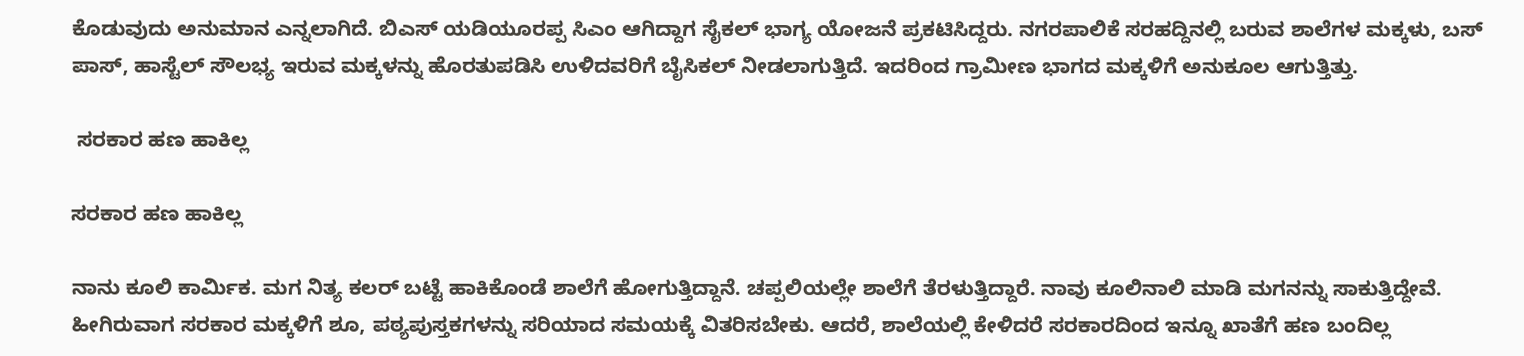ಕೊಡುವುದು ಅನುಮಾನ ಎನ್ನಲಾಗಿದೆ. ಬಿಎಸ್ ಯಡಿಯೂರಪ್ಪ ಸಿಎಂ ಆಗಿದ್ದಾಗ ಸೈಕಲ್ ಭಾಗ್ಯ ಯೋಜನೆ ಪ್ರಕಟಿಸಿದ್ದರು. ನಗರಪಾಲಿಕೆ ಸರಹದ್ದಿನಲ್ಲಿ ಬರುವ ಶಾಲೆಗಳ ಮಕ್ಕಳು, ಬಸ್ ಪಾಸ್, ಹಾಸ್ಟೆಲ್ ಸೌಲಭ್ಯ ಇರುವ ಮಕ್ಕಳನ್ನು ಹೊರತುಪಡಿಸಿ ಉಳಿದವರಿಗೆ ಬೈಸಿಕಲ್ ನೀಡಲಾಗುತ್ತಿದೆ. ಇದರಿಂದ ಗ್ರಾಮೀಣ ಭಾಗದ ಮಕ್ಕಳಿಗೆ ಅನುಕೂಲ ಆಗುತ್ತಿತ್ತು.

 ಸರಕಾರ ಹಣ ಹಾಕಿಲ್ಲ

ಸರಕಾರ ಹಣ ಹಾಕಿಲ್ಲ

ನಾನು ಕೂಲಿ ಕಾರ್ಮಿಕ. ಮಗ ನಿತ್ಯ ಕಲರ್ ಬಟ್ಟೆ ಹಾಕಿಕೊಂಡೆ ಶಾಲೆಗೆ ಹೋಗುತ್ತಿದ್ದಾನೆ. ಚಪ್ಪಲಿಯಲ್ಲೇ ಶಾಲೆಗೆ ತೆರಳುತ್ತಿದ್ದಾರೆ. ನಾವು ಕೂಲಿನಾಲಿ ಮಾಡಿ ಮಗನನ್ನು ಸಾಕುತ್ತಿದ್ದೇವೆ. ಹೀಗಿರುವಾಗ ಸರಕಾರ ಮಕ್ಕಳಿಗೆ ಶೂ, ಪಠ್ಯಪುಸ್ತಕಗಳನ್ನು ಸರಿಯಾದ ಸಮಯಕ್ಕೆ ವಿತರಿಸಬೇಕು. ಆದರೆ, ಶಾಲೆಯಲ್ಲಿ ಕೇಳಿದರೆ ಸರಕಾರದಿಂದ ಇನ್ನೂ ಖಾತೆಗೆ ಹಣ ಬಂದಿಲ್ಲ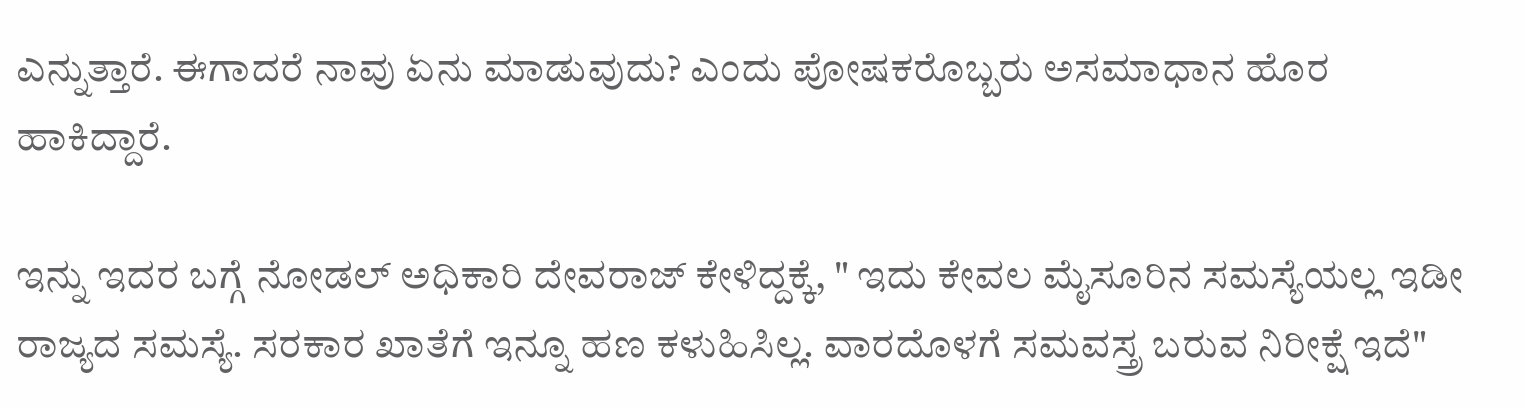ಎನ್ನುತ್ತಾರೆ. ಈಗಾದರೆ ನಾವು ಏನು ಮಾಡುವುದು? ಎಂದು ಪೋಷಕರೊಬ್ಬರು ಅಸಮಾಧಾನ ಹೊರ ಹಾಕಿದ್ದಾರೆ.

ಇನ್ನು ಇದರ ಬಗ್ಗೆ ನೋಡಲ್ ಅಧಿಕಾರಿ ದೇವರಾಜ್ ಕೇಳಿದ್ದಕ್ಕೆ, " ಇದು ಕೇವಲ ಮೈಸೂರಿನ ಸಮಸ್ಯೆಯಲ್ಲ ಇಡೀ ರಾಜ್ಯದ ಸಮಸ್ಯೆ. ಸರಕಾರ ಖಾತೆಗೆ ಇನ್ನೂ ಹಣ ಕಳುಹಿಸಿಲ್ಲ. ವಾರದೊಳಗೆ ಸಮವಸ್ತ್ರ ಬರುವ ನಿರೀಕ್ಷೆ ಇದೆ"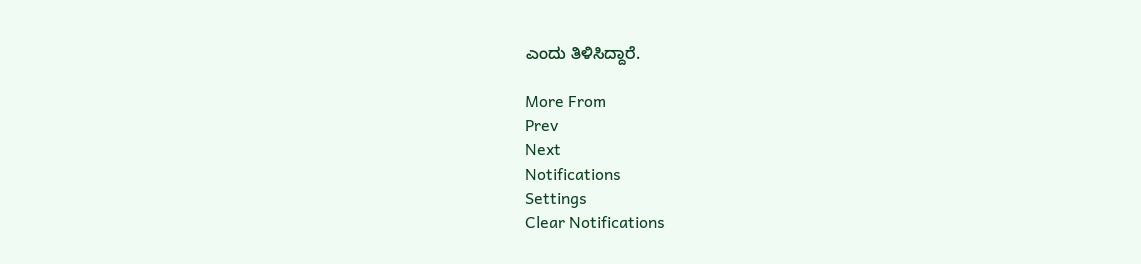ಎಂದು ತಿಳಿಸಿದ್ದಾರೆ.

More From
Prev
Next
Notifications
Settings
Clear Notifications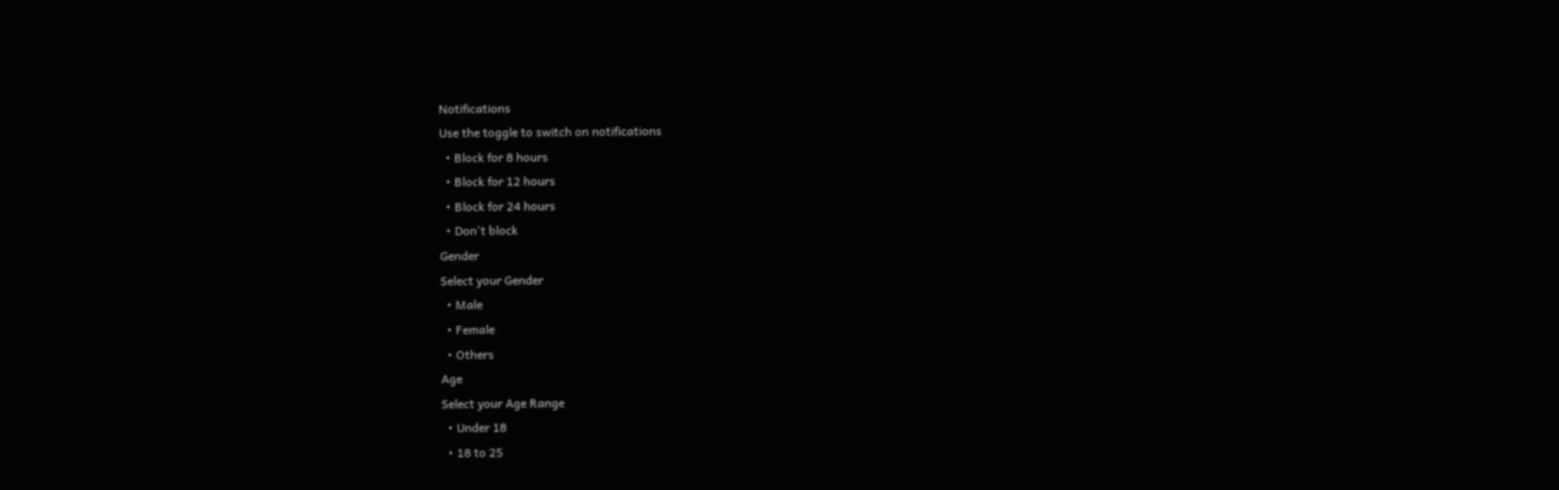Notifications
Use the toggle to switch on notifications
  • Block for 8 hours
  • Block for 12 hours
  • Block for 24 hours
  • Don't block
Gender
Select your Gender
  • Male
  • Female
  • Others
Age
Select your Age Range
  • Under 18
  • 18 to 25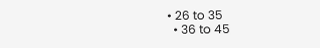• 26 to 35
  • 36 to 45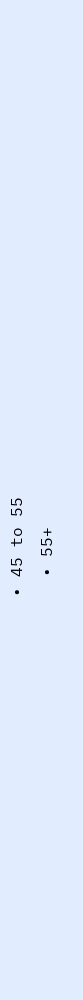• 45 to 55
  • 55+